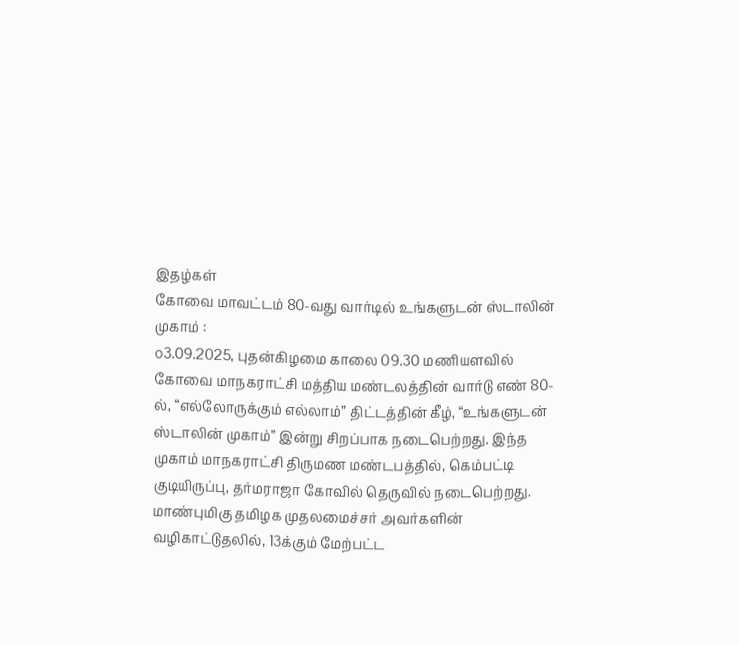இதழ்கள்
கோவை மாவட்டம் 80-வது வார்டில் உங்களுடன் ஸ்டாலின் முகாம் :
௦3.09.2025, புதன்கிழமை காலை 09.30 மணியளவில் கோவை மாநகராட்சி மத்திய மண்டலத்தின் வார்டு எண் 80-ல், “எல்லோருக்கும் எல்லாம்” திட்டத்தின் கீழ், “உங்களுடன் ஸ்டாலின் முகாம்” இன்று சிறப்பாக நடைபெற்றது. இந்த முகாம் மாநகராட்சி திருமண மண்டபத்தில், கெம்பட்டி குடியிருப்பு, தர்மராஜா கோவில் தெருவில் நடைபெற்றது. மாண்புமிகு தமிழக முதலமைச்சர் அவர்களின் வழிகாட்டுதலில், 13க்கும் மேற்பட்ட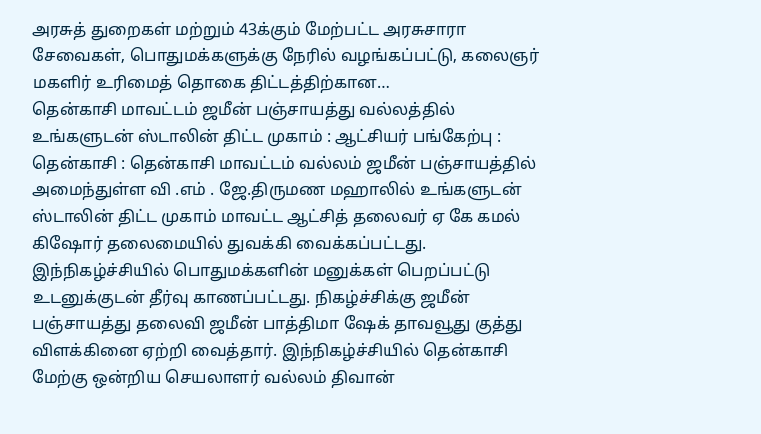அரசுத் துறைகள் மற்றும் 43க்கும் மேற்பட்ட அரசுசாரா சேவைகள், பொதுமக்களுக்கு நேரில் வழங்கப்பட்டு, கலைஞர் மகளிர் உரிமைத் தொகை திட்டத்திற்கான…
தென்காசி மாவட்டம் ஜமீன் பஞ்சாயத்து வல்லத்தில் உங்களுடன் ஸ்டாலின் திட்ட முகாம் : ஆட்சியர் பங்கேற்பு :
தென்காசி : தென்காசி மாவட்டம் வல்லம் ஜமீன் பஞ்சாயத்தில் அமைந்துள்ள வி .எம் . ஜே.திருமண மஹாலில் உங்களுடன் ஸ்டாலின் திட்ட முகாம் மாவட்ட ஆட்சித் தலைவர் ஏ கே கமல் கிஷோர் தலைமையில் துவக்கி வைக்கப்பட்டது. இந்நிகழ்ச்சியில் பொதுமக்களின் மனுக்கள் பெறப்பட்டு உடனுக்குடன் தீர்வு காணப்பட்டது. நிகழ்ச்சிக்கு ஜமீன் பஞ்சாயத்து தலைவி ஜமீன் பாத்திமா ஷேக் தாவவூது குத்து விளக்கினை ஏற்றி வைத்தார். இந்நிகழ்ச்சியில் தென்காசி மேற்கு ஒன்றிய செயலாளர் வல்லம் திவான்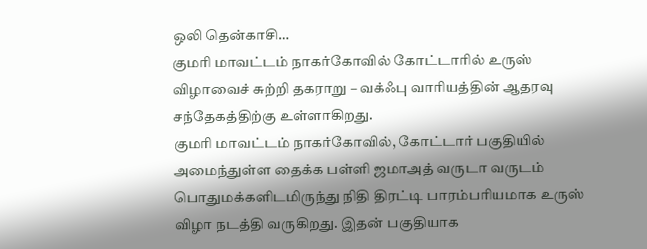ஒலி தென்காசி…
குமரி மாவட்டம் நாகர்கோவில் கோட்டாரில் உருஸ் விழாவைச் சுற்றி தகராறு – வக்ஃபு வாரியத்தின் ஆதரவு சந்தேகத்திற்கு உள்ளாகிறது.
குமரி மாவட்டம் நாகர்கோவில், கோட்டார் பகுதியில் அமைந்துள்ள தைக்க பள்ளி ஜமாஅத் வருடா வருடம் பொதுமக்களிடமிருந்து நிதி திரட்டி பாரம்பரியமாக உருஸ் விழா நடத்தி வருகிறது. இதன் பகுதியாக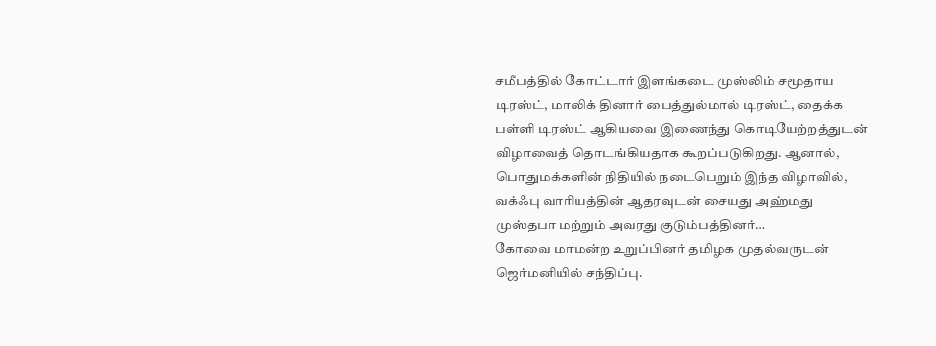சமீபத்தில் கோட்டார் இளங்கடை முஸ்லிம் சமூதாய டிரஸ்ட், மாலிக் தினார் பைத்துல்மால் டிரஸ்ட், தைக்க பள்ளி டிரஸ்ட் ஆகியவை இணைந்து கொடியேற்றத்துடன் விழாவைத் தொடங்கியதாக கூறப்படுகிறது. ஆனால், பொதுமக்களின் நிதியில் நடைபெறும் இந்த விழாவில், வக்ஃபு வாரியத்தின் ஆதரவுடன் சையது அஹ்மது முஸ்தபா மற்றும் அவரது குடும்பத்தினர்…
கோவை மாமன்ற உறுப்பினர் தமிழக முதல்வருடன் ஜெர்மனியில் சந்திப்பு.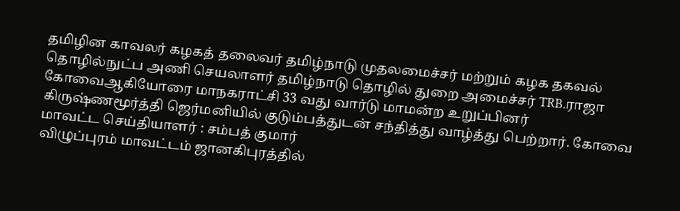தமிழின காவலர் கழகத் தலைவர் தமிழ்நாடு முதலமைச்சர் மற்றும் கழக தகவல் தொழில்நுட்ப அணி செயலாளர் தமிழ்நாடு தொழில் துறை அமைச்சர் TRB.ராஜா கோவைஆகியோரை மாநகராட்சி 33 வது வார்டு மாமன்ற உறுப்பினர் கிருஷ்ணமூர்த்தி ஜெர்மனியில் குடும்பத்துடன் சந்தித்து வாழ்த்து பெற்றார். கோவை மாவட்ட செய்தியாளர் : சம்பத் குமார்
விழுப்புரம் மாவட்டம் ஜானகிபுரத்தில்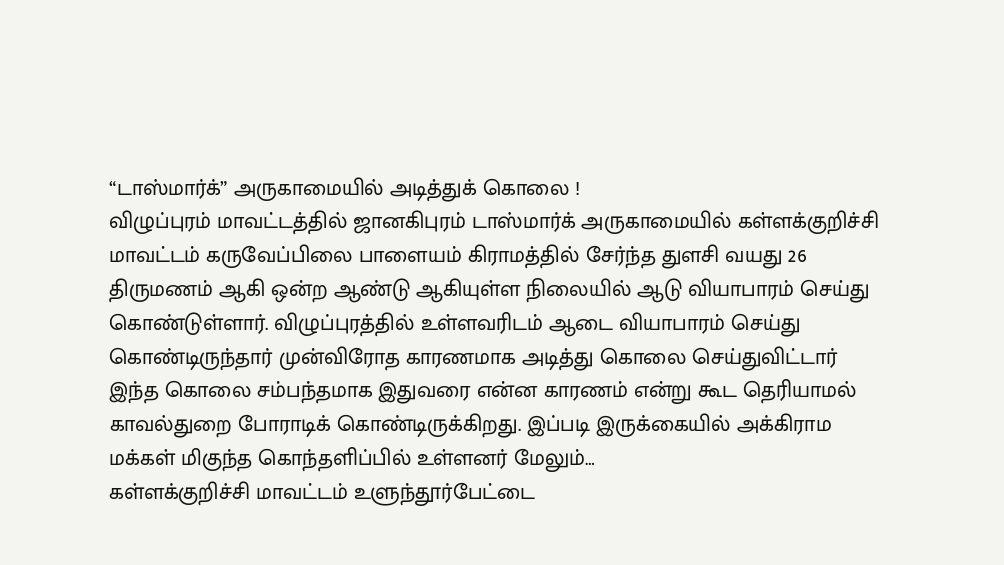“டாஸ்மார்க்” அருகாமையில் அடித்துக் கொலை !
விழுப்புரம் மாவட்டத்தில் ஜானகிபுரம் டாஸ்மார்க் அருகாமையில் கள்ளக்குறிச்சி மாவட்டம் கருவேப்பிலை பாளையம் கிராமத்தில் சேர்ந்த துளசி வயது 26 திருமணம் ஆகி ஒன்ற ஆண்டு ஆகியுள்ள நிலையில் ஆடு வியாபாரம் செய்து கொண்டுள்ளார். விழுப்புரத்தில் உள்ளவரிடம் ஆடை வியாபாரம் செய்து கொண்டிருந்தார் முன்விரோத காரணமாக அடித்து கொலை செய்துவிட்டார் இந்த கொலை சம்பந்தமாக இதுவரை என்ன காரணம் என்று கூட தெரியாமல் காவல்துறை போராடிக் கொண்டிருக்கிறது. இப்படி இருக்கையில் அக்கிராம மக்கள் மிகுந்த கொந்தளிப்பில் உள்ளனர் மேலும்…
கள்ளக்குறிச்சி மாவட்டம் உளுந்தூர்பேட்டை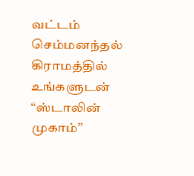வட்டம் செம்மனந்தல் கிராமத்தில் உங்களுடன் “ஸ்டாலின் முகாம்”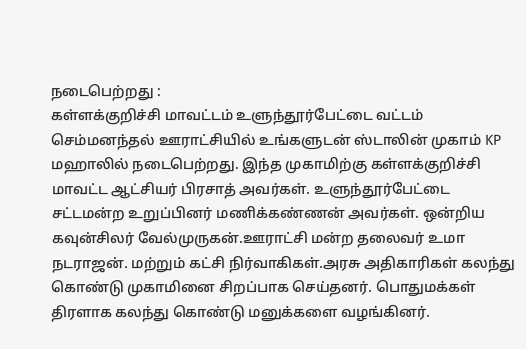நடைபெற்றது :
கள்ளக்குறிச்சி மாவட்டம் உளுந்தூர்பேட்டை வட்டம் செம்மனந்தல் ஊராட்சியில் உங்களுடன் ஸ்டாலின் முகாம் KP மஹாலில் நடைபெற்றது. இந்த முகாமிற்கு கள்ளக்குறிச்சி மாவட்ட ஆட்சியர் பிரசாத் அவர்கள். உளுந்தூர்பேட்டை சட்டமன்ற உறுப்பினர் மணிக்கண்ணன் அவர்கள். ஒன்றிய கவுன்சிலர் வேல்முருகன்.ஊராட்சி மன்ற தலைவர் உமா நடராஜன். மற்றும் கட்சி நிர்வாகிகள்.அரசு அதிகாரிகள் கலந்து கொண்டு முகாமினை சிறப்பாக செய்தனர். பொதுமக்கள் திரளாக கலந்து கொண்டு மனுக்களை வழங்கினர்.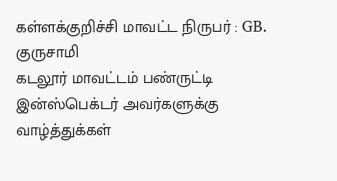கள்ளக்குறிச்சி மாவட்ட நிருபர் : GB. குருசாமி
கடலூர் மாவட்டம் பண்ருட்டி இன்ஸ்பெக்டர் அவர்களுக்கு வாழ்த்துக்கள்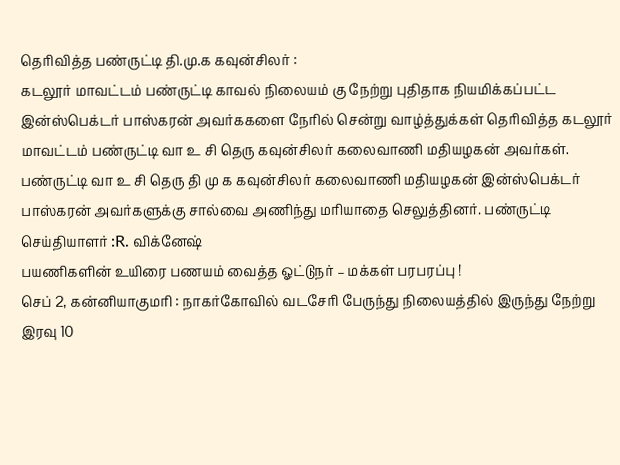தெரிவித்த பண்ருட்டி தி.மு.க கவுன்சிலர் :
கடலூர் மாவட்டம் பண்ருட்டி காவல் நிலையம் கு நேற்று புதிதாக நியமிக்கப்பட்ட இன்ஸ்பெக்டர் பாஸ்கரன் அவர்ககளை நேரில் சென்று வாழ்த்துக்கள் தெரிவித்த கடலூர் மாவட்டம் பண்ருட்டி வா உ சி தெரு கவுன்சிலர் கலைவாணி மதியழகன் அவர்கள். பண்ருட்டி வா உ சி தெரு தி மு க கவுன்சிலர் கலைவாணி மதியழகன் இன்ஸ்பெக்டர் பாஸ்கரன் அவர்களுக்கு சால்வை அணிந்து மரியாதை செலுத்தினர். பண்ருட்டி செய்தியாளர் :R. விக்னேஷ்
பயணிகளின் உயிரை பணயம் வைத்த ஓட்டுநர் – மக்கள் பரபரப்பு !
செப் 2, கன்னியாகுமரி : நாகர்கோவில் வடசேரி பேருந்து நிலையத்தில் இருந்து நேற்று இரவு 10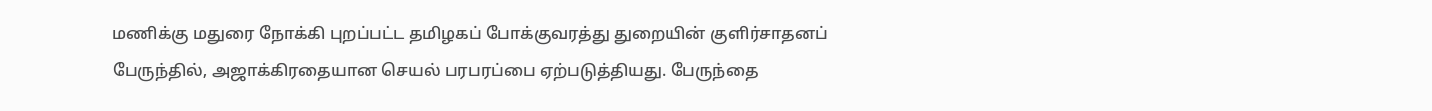மணிக்கு மதுரை நோக்கி புறப்பட்ட தமிழகப் போக்குவரத்து துறையின் குளிர்சாதனப் பேருந்தில், அஜாக்கிரதையான செயல் பரபரப்பை ஏற்படுத்தியது. பேருந்தை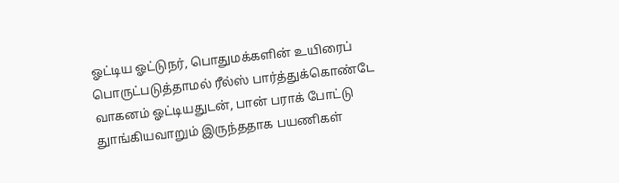ஓட்டிய ஓட்டுநர், பொதுமக்களின் உயிரைப் பொருட்படுத்தாமல் ரீல்ஸ் பார்த்துக்கொண்டே வாகனம் ஓட்டியதுடன், பான் பராக் போட்டு துாங்கியவாறும் இருந்ததாக பயணிகள்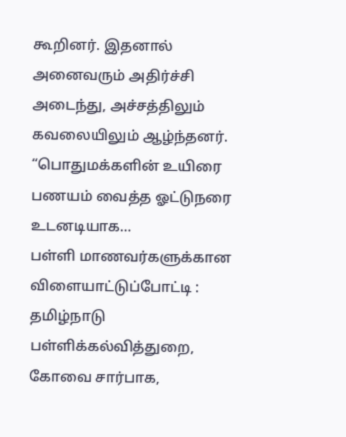கூறினர். இதனால் அனைவரும் அதிர்ச்சி அடைந்து, அச்சத்திலும் கவலையிலும் ஆழ்ந்தனர். “பொதுமக்களின் உயிரை பணயம் வைத்த ஓட்டுநரை உடனடியாக…
பள்ளி மாணவர்களுக்கான விளையாட்டுப்போட்டி :
தமிழ்நாடு பள்ளிக்கல்வித்துறை, கோவை சார்பாக,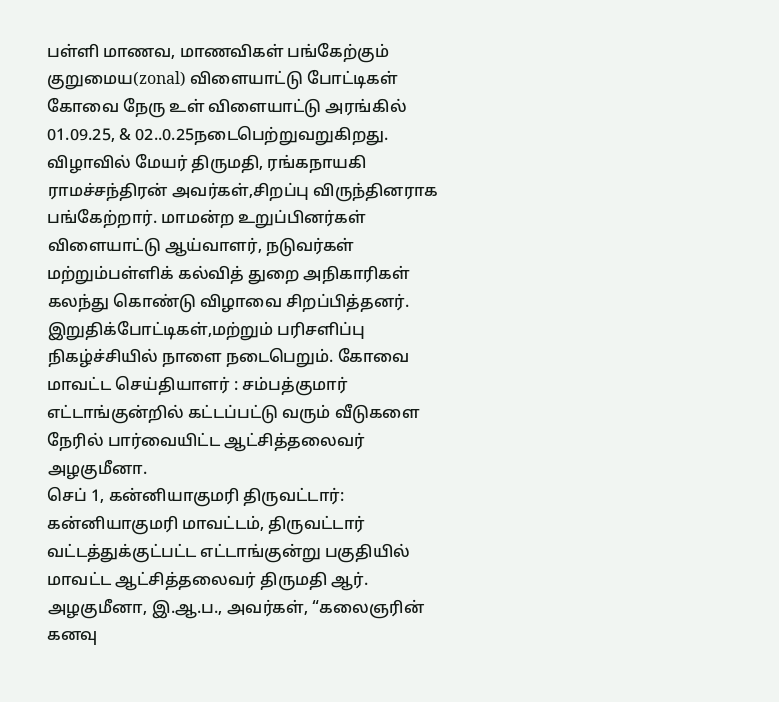பள்ளி மாணவ, மாணவிகள் பங்கேற்கும் குறுமைய(zonal) விளையாட்டு போட்டிகள் கோவை நேரு உள் விளையாட்டு அரங்கில் 01.09.25, & 02..0.25நடைபெற்றுவறுகிறது. விழாவில் மேயர் திருமதி, ரங்கநாயகி ராமச்சந்திரன் அவர்கள்,சிறப்பு விருந்தினராக பங்கேற்றார். மாமன்ற உறுப்பினர்கள் விளையாட்டு ஆய்வாளர், நடுவர்கள் மற்றும்பள்ளிக் கல்வித் துறை அநிகாரிகள் கலந்து கொண்டு விழாவை சிறப்பித்தனர். இறுதிக்போட்டிகள்,மற்றும் பரிசளிப்பு நிகழ்ச்சியில் நாளை நடைபெறும். கோவை மாவட்ட செய்தியாளர் : சம்பத்குமார்
எட்டாங்குன்றில் கட்டப்பட்டு வரும் வீடுகளை நேரில் பார்வையிட்ட ஆட்சித்தலைவர் அழகுமீனா.
செப் 1, கன்னியாகுமரி திருவட்டார்: கன்னியாகுமரி மாவட்டம், திருவட்டார் வட்டத்துக்குட்பட்ட எட்டாங்குன்று பகுதியில் மாவட்ட ஆட்சித்தலைவர் திருமதி ஆர். அழகுமீனா, இ.ஆ.ப., அவர்கள், “கலைஞரின் கனவு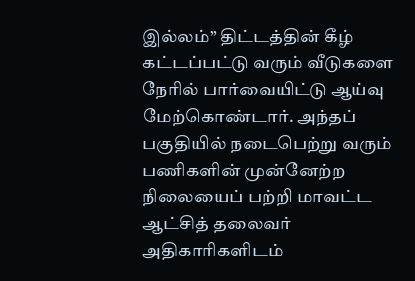இல்லம்” திட்டத்தின் கீழ் கட்டப்பட்டு வரும் வீடுகளை நேரில் பார்வையிட்டு ஆய்வு மேற்கொண்டார். அந்தப் பகுதியில் நடைபெற்று வரும் பணிகளின் முன்னேற்ற நிலையைப் பற்றி மாவட்ட ஆட்சித் தலைவர் அதிகாரிகளிடம்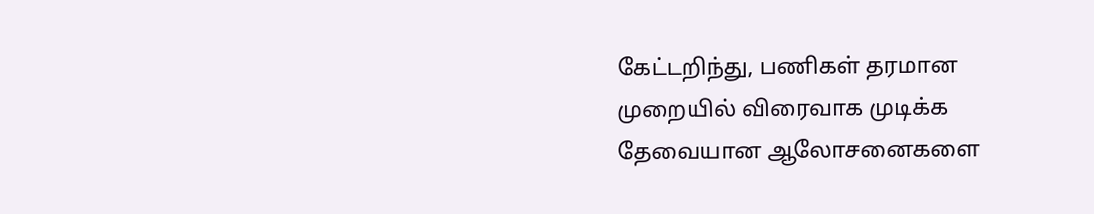கேட்டறிந்து, பணிகள் தரமான முறையில் விரைவாக முடிக்க தேவையான ஆலோசனைகளை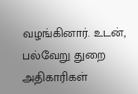வழங்கினார். உடன், பல்வேறு துறை அதிகாரிகள்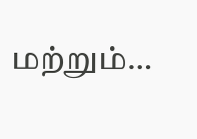மற்றும்…